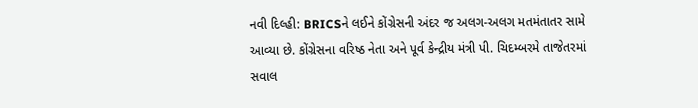નવી દિલ્હી: BRICSને લઈને કોંગ્રેસની અંદર જ અલગ-અલગ મતમંતાતર સામે આવ્યા છે. કોંગ્રેસના વરિષ્ઠ નેતા અને પૂર્વ કેન્દ્રીય મંત્રી પી. ચિદમ્બરમે તાજેતરમાં સવાલ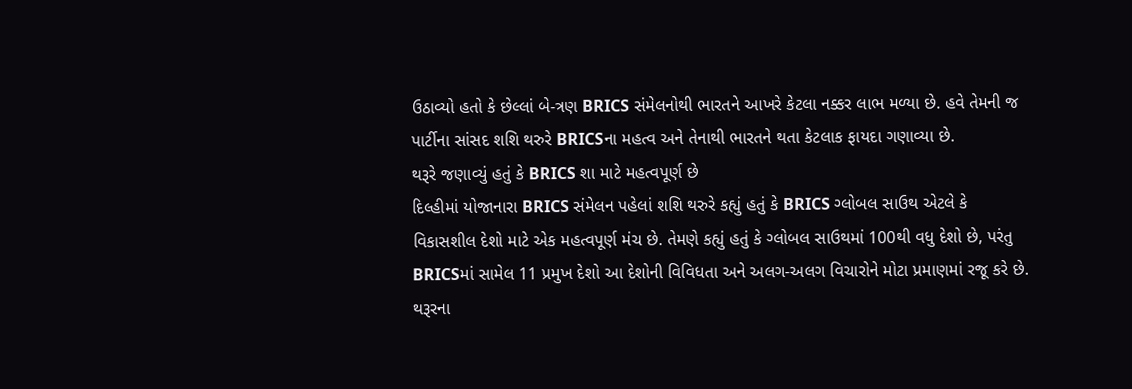ઉઠાવ્યો હતો કે છેલ્લાં બે-ત્રણ BRICS સંમેલનોથી ભારતને આખરે કેટલા નક્કર લાભ મળ્યા છે. હવે તેમની જ પાર્ટીના સાંસદ શશિ થરુરે BRICSના મહત્વ અને તેનાથી ભારતને થતા કેટલાક ફાયદા ગણાવ્યા છે.
થરૂરે જણાવ્યું હતું કે BRICS શા માટે મહત્વપૂર્ણ છે
દિલ્હીમાં યોજાનારા BRICS સંમેલન પહેલાં શશિ થરુરે કહ્યું હતું કે BRICS ગ્લોબલ સાઉથ એટલે કે વિકાસશીલ દેશો માટે એક મહત્વપૂર્ણ મંચ છે. તેમણે કહ્યું હતું કે ગ્લોબલ સાઉથમાં 100થી વધુ દેશો છે, પરંતુ BRICSમાં સામેલ 11 પ્રમુખ દેશો આ દેશોની વિવિધતા અને અલગ-અલગ વિચારોને મોટા પ્રમાણમાં રજૂ કરે છે. થરૂરના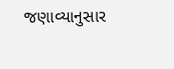જણાવ્યાનુસાર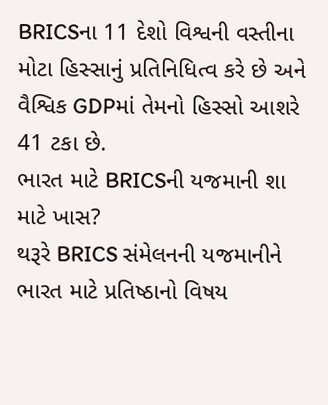BRICSના 11 દેશો વિશ્વની વસ્તીના મોટા હિસ્સાનું પ્રતિનિધિત્વ કરે છે અને વૈશ્વિક GDPમાં તેમનો હિસ્સો આશરે 41 ટકા છે.
ભારત માટે BRICSની યજમાની શા માટે ખાસ?
થરૂરે BRICS સંમેલનની યજમાનીને ભારત માટે પ્રતિષ્ઠાનો વિષય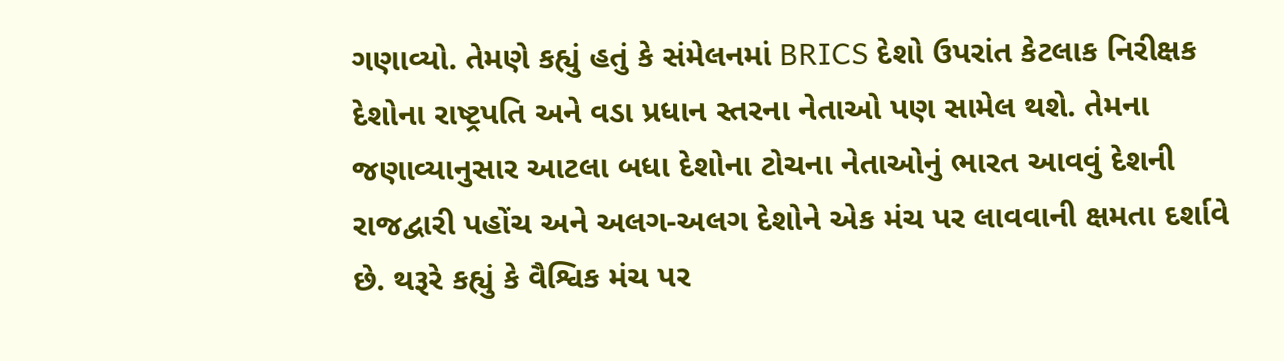ગણાવ્યો. તેમણે કહ્યું હતું કે સંમેલનમાં BRICS દેશો ઉપરાંત કેટલાક નિરીક્ષક દેશોના રાષ્ટ્રપતિ અને વડા પ્રધાન સ્તરના નેતાઓ પણ સામેલ થશે. તેમના જણાવ્યાનુસાર આટલા બધા દેશોના ટોચના નેતાઓનું ભારત આવવું દેશની રાજદ્વારી પહોંચ અને અલગ-અલગ દેશોને એક મંચ પર લાવવાની ક્ષમતા દર્શાવે છે. થરૂરે કહ્યું કે વૈશ્વિક મંચ પર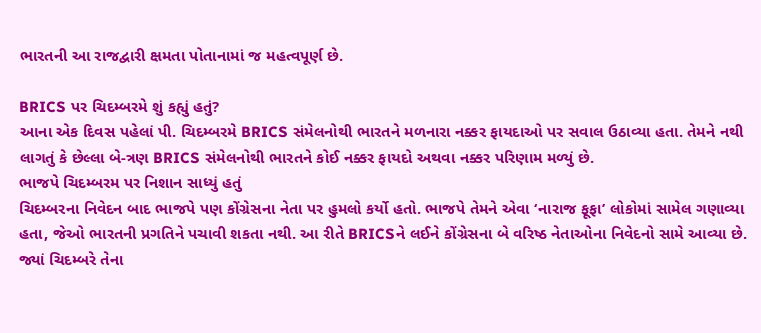ભારતની આ રાજદ્વારી ક્ષમતા પોતાનામાં જ મહત્વપૂર્ણ છે.

BRICS પર ચિદમ્બરમે શું કહ્યું હતું?
આના એક દિવસ પહેલાં પી. ચિદમ્બરમે BRICS સંમેલનોથી ભારતને મળનારા નક્કર ફાયદાઓ પર સવાલ ઉઠાવ્યા હતા. તેમને નથી લાગતું કે છેલ્લા બે-ત્રણ BRICS સંમેલનોથી ભારતને કોઈ નક્કર ફાયદો અથવા નક્કર પરિણામ મળ્યું છે.
ભાજપે ચિદમ્બરમ પર નિશાન સાધ્યું હતું
ચિદમ્બરના નિવેદન બાદ ભાજપે પણ કોંગ્રેસના નેતા પર હુમલો કર્યો હતો. ભાજપે તેમને એવા ‘નારાજ ફૂફા’ લોકોમાં સામેલ ગણાવ્યા હતા, જેઓ ભારતની પ્રગતિને પચાવી શકતા નથી. આ રીતે BRICSને લઈને કોંગ્રેસના બે વરિષ્ઠ નેતાઓના નિવેદનો સામે આવ્યા છે. જ્યાં ચિદમ્બરે તેના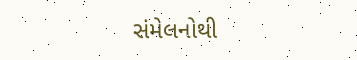સંમેલનોથી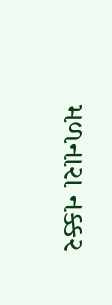મળનારા નક્કર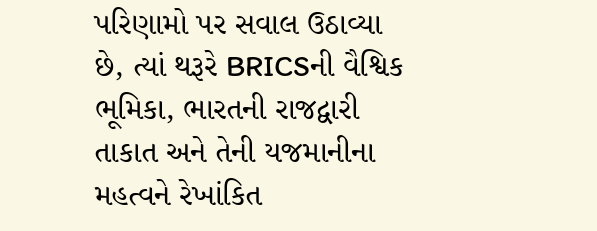પરિણામો પર સવાલ ઉઠાવ્યા છે, ત્યાં થરૂરે BRICSની વૈશ્વિક ભૂમિકા, ભારતની રાજદ્વારી તાકાત અને તેની યજમાનીના મહત્વને રેખાંકિત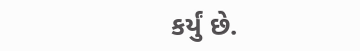કર્યું છે.